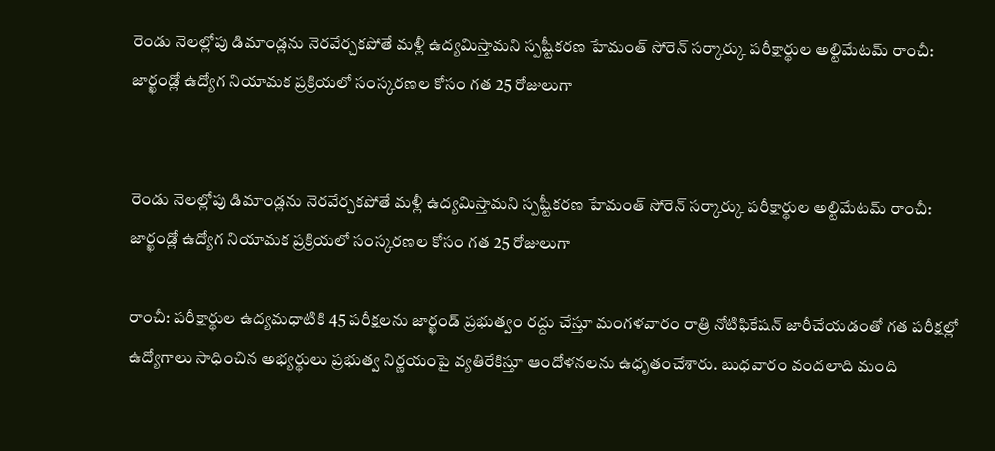రెండు నెలల్లోపు డిమాండ్లను నెరవేర్చకపోతే మళ్లీ ఉద్యమిస్తామని స్పష్టీకరణ హేమంత్ సోరెన్ సర్కార్కు పరీక్షార్థుల అల్టిమేటమ్ రాంచీ: జార్ఖండ్లో ఉద్యోగ నియామక ప్రక్రియలో సంస్కరణల కోసం గత 25 రోజులుగా


రెండు నెలల్లోపు డిమాండ్లను నెరవేర్చకపోతే మళ్లీ ఉద్యమిస్తామని స్పష్టీకరణ హేమంత్ సోరెన్ సర్కార్కు పరీక్షార్థుల అల్టిమేటమ్ రాంచీ: జార్ఖండ్లో ఉద్యోగ నియామక ప్రక్రియలో సంస్కరణల కోసం గత 25 రోజులుగా

రాంచీ: పరీక్షార్థుల ఉద్యమధాటికి 45 పరీక్షలను జార్ఖండ్ ప్రభుత్వం రద్దు చేస్తూ మంగళవారం రాత్రి నోటిఫికేషన్ జారీచేయడంతో గత పరీక్షల్లో ఉద్యోగాలు సాధించిన అభ్యర్థులు ప్రభుత్వ నిర్ణయంపై వ్యతిరేకిస్తూ ఆందోళనలను ఉధృతంచేశారు. బుధవారం వందలాది మంది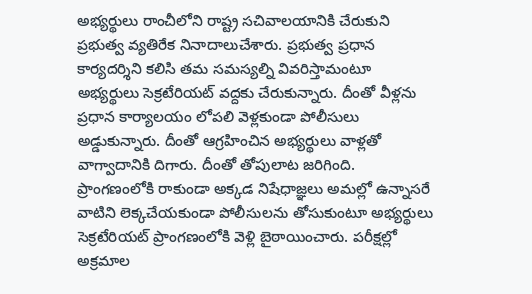అభ్యర్థులు రాంచీలోని రాష్ట్ర సచివాలయానికి చేరుకుని ప్రభుత్వ వ్యతిరేక నినాదాలుచేశారు. ప్రభుత్వ ప్రధాన కార్యదర్శిని కలిసి తమ సమస్యల్ని వివరిస్తామంటూ అభ్యర్థులు సెక్రటేరియట్ వద్దకు చేరుకున్నారు. దీంతో వీళ్లను ప్రధాన కార్యాలయం లోపలి వెళ్లకుండా పోలీసులు అడ్డుకున్నారు. దీంతో ఆగ్రహించిన అభ్యర్థులు వాళ్లతో వాగ్వాదానికి దిగారు. దీంతో తోపులాట జరిగింది. ప్రాంగణంలోకి రాకుండా అక్కడ నిషేధాజ్ఞలు అమల్లో ఉన్నాసరే వాటిని లెక్కచేయకుండా పోలీసులను తోసుకుంటూ అభ్యర్థులు సెక్రటేరియట్ ప్రాంగణంలోకి వెళ్లి బైఠాయించారు. పరీక్షల్లో అక్రమాల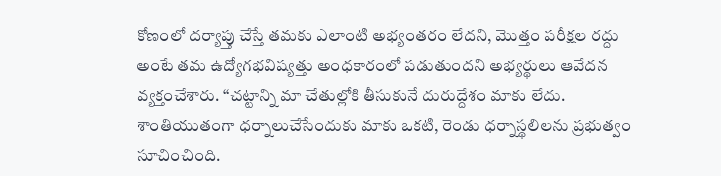కోణంలో దర్యాప్తు చేస్తే తమకు ఎలాంటి అభ్యంతరం లేదని, మొత్తం పరీక్షల రద్దు అంటే తమ ఉద్యోగభవిష్యత్తు అంధకారంలో పడుతుందని అభ్యర్థులు ఆవేదన వ్యక్తంచేశారు. ‘‘చట్టాన్ని మా చేతుల్లోకి తీసుకునే దురుద్దేశం మాకు లేదు. శాంతియుతంగా ధర్నాలుచేసేందుకు మాకు ఒకటి, రెండు ధర్నాస్థలిలను ప్రభుత్వం సూచించింది.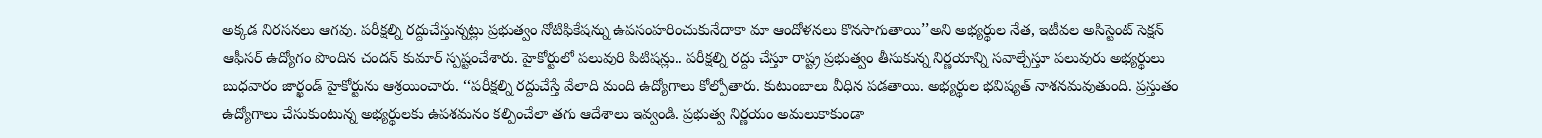అక్కడ నిరసనలు ఆగవు. పరీక్షల్ని రద్దుచేస్తున్నట్లు ప్రభుత్వం నోటిఫికేషన్ను ఉపసంహరించుకునేదాకా మా ఆందోళనలు కొనసాగుతాయి’’అని అభ్యర్థుల నేత, ఇటీవల అసిస్టెంట్ సెక్షన్ ఆఫీసర్ ఉద్యోగం పొందిన చందన్ కుమార్ స్పష్టంచేశారు. హైకోర్టులో పలువురి పిటిషన్లు.. పరీక్షల్ని రద్దు చేస్తూ రాష్ట్ర ప్రభుత్వం తీసుకున్న నిర్ణయాన్ని సవాల్చేస్తూ పలువురు అభ్యర్థులు బుధవారం జార్ఖండ్ హైకోర్టును ఆశ్రయించారు. ‘‘పరీక్షల్ని రద్దుచేస్తే వేలాది మంది ఉద్యోగాలు కోల్పోతారు. కుటుంబాలు వీధిన పడతాయి. అభ్యర్థుల భవిష్యత్ నాశనమవుతుంది. ప్రస్తుతం ఉద్యోగాలు చేసుకుంటున్న అభ్యర్థులకు ఉపశమనం కల్పించేలా తగు ఆదేశాలు ఇవ్వండి. ప్రభుత్వ నిర్ణయం అమలుకాకుండా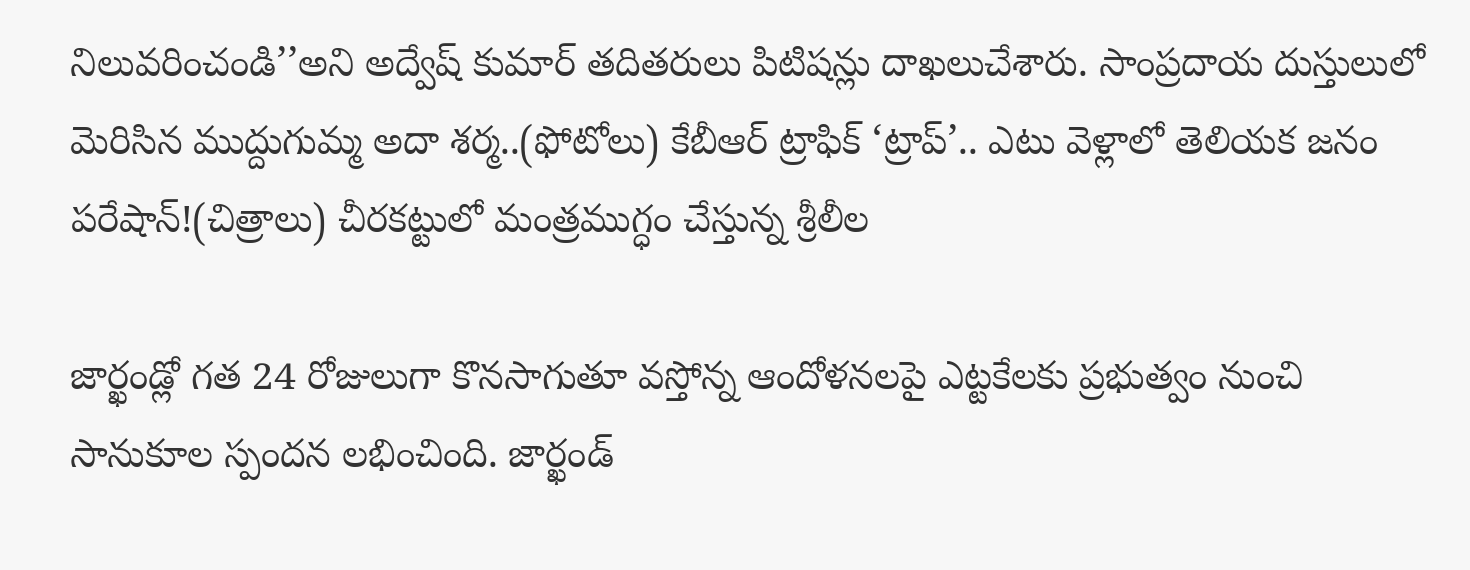నిలువరించండి’’అని అద్వేష్ కుమార్ తదితరులు పిటిషన్లు దాఖలుచేశారు. సాంప్రదాయ దుస్తులులో మెరిసిన ముద్దుగుమ్మ అదా శర్మ..(ఫోటోలు) కేబీఆర్ ట్రాఫిక్ ‘ట్రాప్’.. ఎటు వెళ్లాలో తెలియక జనం పరేషాన్!(చిత్రాలు) చీరకట్టులో మంత్రముగ్ధం చేస్తున్న శ్రీలీల

జార్ఖండ్లో గత 24 రోజులుగా కొనసాగుతూ వస్తోన్న ఆందోళనలపై ఎట్టకేలకు ప్రభుత్వం నుంచి సానుకూల స్పందన లభించింది. జార్ఖండ్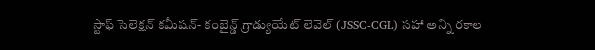స్టాఫ్ సెలెక్షన్ కమీషన్- కంబైన్డ్ గ్రాడ్యుయేట్ లెవెల్ (JSSC-CGL) సహా అన్ని రకాల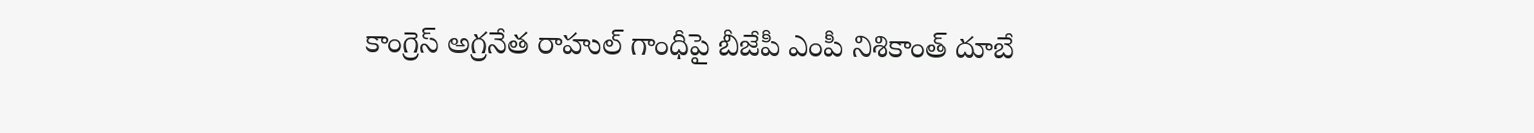కాంగ్రెస్ అగ్రనేత రాహుల్ గాంధీపై బీజేపీ ఎంపీ నిశికాంత్ దూబే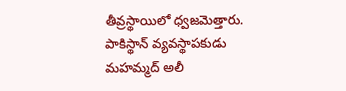తీవ్రస్థాయిలో ధ్వజమెత్తారు. పాకిస్థాన్ వ్యవస్థాపకుడు మహమ్మద్ అలీ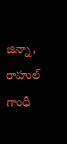జిన్నా, రాహుల్ గాంధీ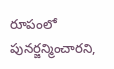రూపంలో పునర్జన్మించారని,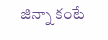జిన్నా కంటే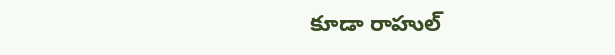కూడా రాహుల్